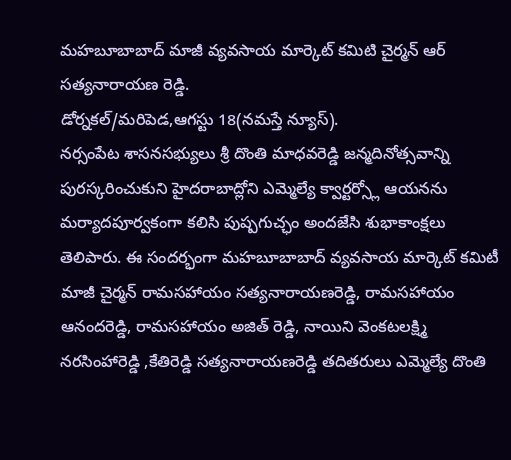మహబూబాబాద్ మాజీ వ్యవసాయ మార్కెట్ కమిటి చైర్మన్ ఆర్ సత్యనారాయణ రెడ్డి.
డోర్నకల్/మరిపెడ,ఆగస్టు 18(నమస్తే న్యూస్).
నర్సంపేట శాసనసభ్యులు శ్రీ దొంతి మాధవరెడ్డి జన్మదినోత్సవాన్ని పురస్కరించుకుని హైదరాబాద్లోని ఎమ్మెల్యే క్వార్టర్స్లో ఆయనను మర్యాదపూర్వకంగా కలిసి పుష్పగుచ్ఛం అందజేసి శుభాకాంక్షలు తెలిపారు. ఈ సందర్భంగా మహబూబాబాద్ వ్యవసాయ మార్కెట్ కమిటీ మాజీ చైర్మన్ రామసహాయం సత్యనారాయణరెడ్డి, రామసహాయం ఆనందరెడ్డి, రామసహాయం అజిత్ రెడ్డి, నాయిని వెంకటలక్ష్మి నరసింహారెడ్డి ,కేతిరెడ్డి సత్యనారాయణరెడ్డి తదితరులు ఎమ్మెల్యే దొంతి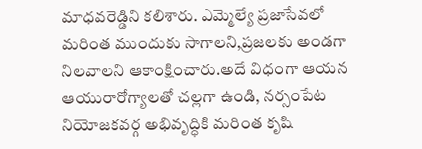మాధవరెడ్డిని కలిశారు. ఎమ్మెల్యే ప్రజాసేవలో మరింత ముందుకు సాగాలని,ప్రజలకు అండగా నిలవాలని ఆకాంక్షించారు.అదే విధంగా ఆయన ఆయురారోగ్యాలతో చల్లగా ఉండి, నర్సంపేట నియోజకవర్గ అభివృద్ధికి మరింత కృషి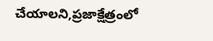చేయాలని,ప్రజాక్షేత్రంలో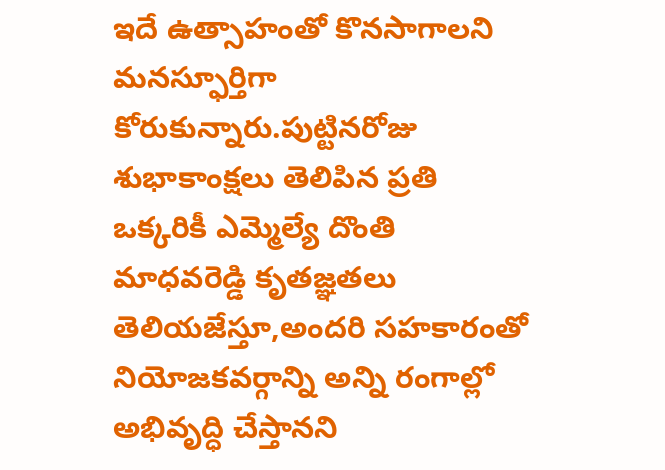ఇదే ఉత్సాహంతో కొనసాగాలని మనస్ఫూర్తిగా కోరుకున్నారు.పుట్టినరోజు శుభాకాంక్షలు తెలిపిన ప్రతి ఒక్కరికీ ఎమ్మెల్యే దొంతి మాధవరెడ్డి కృతజ్ఞతలు తెలియజేస్తూ,అందరి సహకారంతో నియోజకవర్గాన్ని అన్ని రంగాల్లో అభివృద్ధి చేస్తానని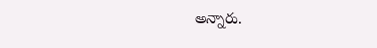అన్నారు.